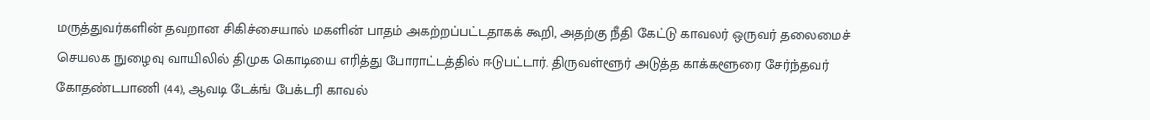மருத்துவர்களின் தவறான சிகிச்சையால் மகளின் பாதம் அகற்றப்பட்டதாகக் கூறி, அதற்கு நீதி கேட்டு காவலர் ஒருவர் தலைமைச் செயலக நுழைவு வாயிலில் திமுக கொடியை எரித்து போராட்டத்தில் ஈடுபட்டார். திருவள்ளூர் அடுத்த காக்களூரை சேர்ந்தவர் கோதண்டபாணி (44), ஆவடி டேக்ங் பேக்டரி காவல்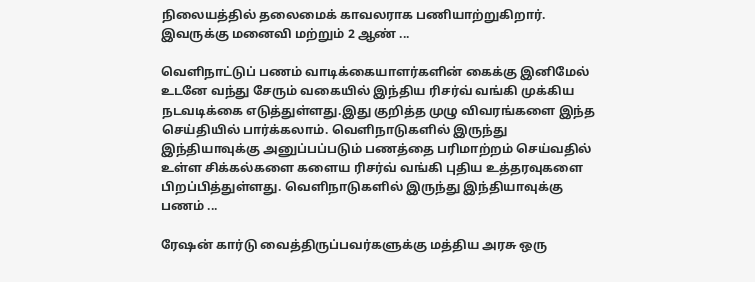நிலையத்தில் தலைமைக் காவலராக பணியாற்றுகிறார். இவருக்கு மனைவி மற்றும் 2 ஆண் ...

வெளிநாட்டுப் பணம் வாடிக்கையாளர்களின் கைக்கு இனிமேல் உடனே வந்து சேரும் வகையில் இந்திய ரிசர்வ் வங்கி முக்கிய நடவடிக்கை எடுத்துள்ளது.இது குறித்த முழு விவரங்களை இந்த செய்தியில் பார்க்கலாம். வெளிநாடுகளில் இருந்து இந்தியாவுக்கு அனுப்பப்படும் பணத்தை பரிமாற்றம் செய்வதில் உள்ள சிக்கல்களை களைய ரிசர்வ் வங்கி புதிய உத்தரவுகளை பிறப்பித்துள்ளது. வெளிநாடுகளில் இருந்து இந்தியாவுக்கு பணம் ...

ரேஷன் கார்டு வைத்திருப்பவர்களுக்கு மத்திய அரசு ஒரு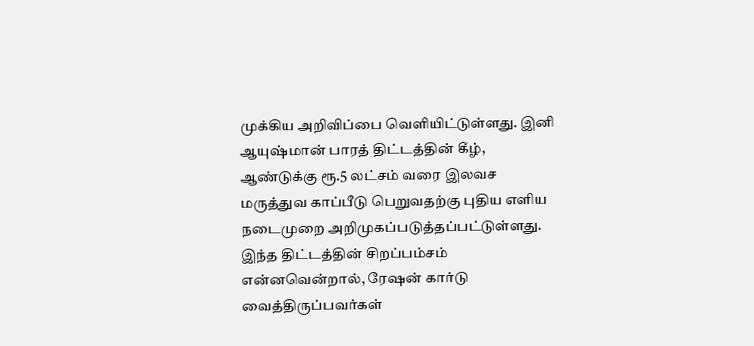முக்கிய அறிவிப்பை வெளியிட்டுள்ளது. இனி ஆயுஷ்மான் பாரத் திட்டத்தின் கீழ், ஆண்டுக்கு ரூ.5 லட்சம் வரை இலவச மருத்துவ காப்பீடு பெறுவதற்கு புதிய எளிய நடைமுறை அறிமுகப்படுத்தப்பட்டுள்ளது. இந்த திட்டத்தின் சிறப்பம்சம் என்னவென்றால், ரேஷன் கார்டு வைத்திருப்பவர்கள்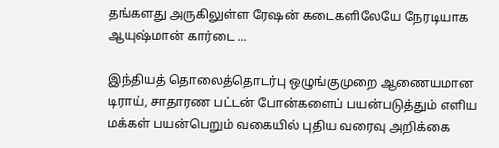தங்களது அருகிலுள்ள ரேஷன் கடைகளிலேயே நேரடியாக ஆயுஷ்மான் கார்டை ...

இந்தியத் தொலைத்தொடர்பு ஒழுங்குமுறை ஆணையமான டிராய், சாதாரண பட்டன் போன்களைப் பயன்படுத்தும் எளிய மக்கள் பயன்பெறும் வகையில் புதிய வரைவு அறிக்கை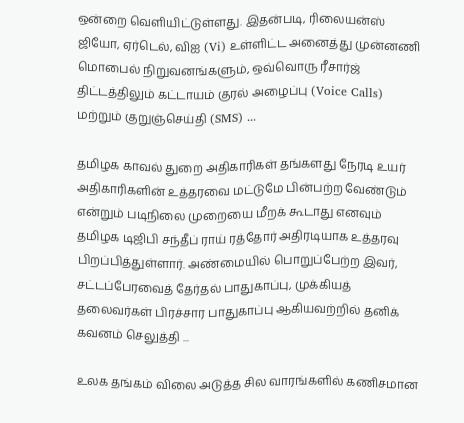ஒன்றை வெளியிட்டுள்ளது. இதன்படி, ரிலையன்ஸ் ஜியோ, ஏர்டெல், விஐ (Vi) உள்ளிட்ட அனைத்து முன்னணி மொபைல் நிறுவனங்களும், ஒவ்வொரு ரீசார்ஜ் திட்டத்திலும் கட்டாயம் குரல் அழைப்பு (Voice Calls) மற்றும் குறுஞ்செய்தி (SMS) ...

தமிழக காவல் துறை அதிகாரிகள் தங்களது நேரடி உயர் அதிகாரிகளின் உத்தரவை மட்டுமே பின்பற்ற வேண்டும் என்றும் படிநிலை முறையை மீறக் கூடாது எனவும் தமிழக டிஜிபி சந்தீப் ராய் ரத்தோர் அதிரடியாக உத்தரவு பிறப்பித்துள்ளார். அண்மையில் பொறுப்பேற்ற இவர், சட்டப்பேரவைத் தேர்தல் பாதுகாப்பு, முக்கியத் தலைவர்கள் பிரச்சார பாதுகாப்பு ஆகியவற்றில் தனிக் கவனம் செலுத்தி ...

உலக தங்கம் விலை அடுத்த சில வாரங்களில் கணிசமான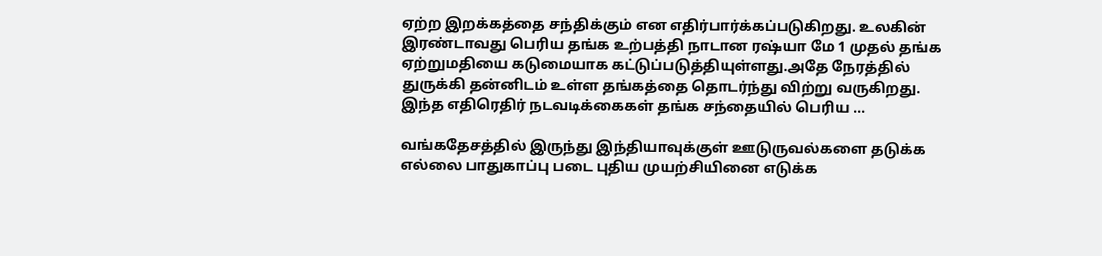ஏற்ற இறக்கத்தை சந்திக்கும் என எதிர்பார்க்கப்படுகிறது. உலகின் இரண்டாவது பெரிய தங்க உற்பத்தி நாடான ரஷ்யா மே 1 முதல் தங்க ஏற்றுமதியை கடுமையாக கட்டுப்படுத்தியுள்ளது.அதே நேரத்தில் துருக்கி தன்னிடம் உள்ள தங்கத்தை தொடர்ந்து விற்று வருகிறது. இந்த எதிரெதிர் நடவடிக்கைகள் தங்க சந்தையில் பெரிய ...

வங்கதேசத்தில் இருந்து இந்தியாவுக்குள் ஊடுருவல்களை தடுக்க எல்லை பாதுகாப்பு படை புதிய முயற்சியினை எடுக்க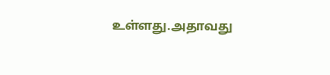உள்ளது.அதாவது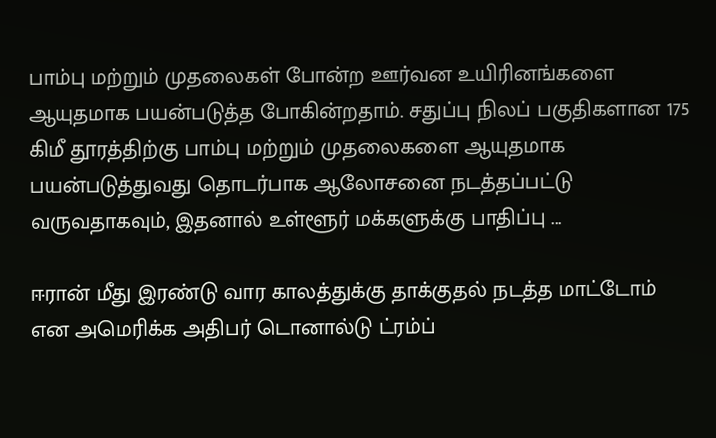பாம்பு மற்றும் முதலைகள் போன்ற ஊர்வன உயிரினங்களை ஆயுதமாக பயன்படுத்த போகின்றதாம். சதுப்பு நிலப் பகுதிகளான 175 கிமீ தூரத்திற்கு பாம்பு மற்றும் முதலைகளை ஆயுதமாக பயன்படுத்துவது தொடர்பாக ஆலோசனை நடத்தப்பட்டு வருவதாகவும், இதனால் உள்ளூர் மக்களுக்கு பாதிப்பு ...

ஈரான் மீது இரண்டு வார காலத்துக்கு தாக்குதல் நடத்த மாட்டோம் என அமெரிக்க அதிபர் டொனால்டு ட்ரம்ப்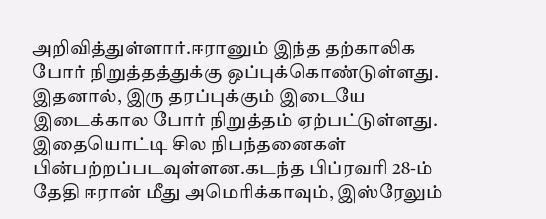அறிவித்துள்ளார்.ஈரானும் இந்த தற்காலிக போர் நிறுத்தத்துக்கு ஒப்புக்கொண்டுள்ளது. இதனால், இரு தரப்புக்கும் இடையே இடைக்கால போர் நிறுத்தம் ஏற்பட்டுள்ளது. இதையொட்டி சில நிபந்தனைகள் பின்பற்றப்படவுள்ளன.கடந்த பிப்ரவரி 28-ம் தேதி ஈரான் மீது அமெரிக்காவும், இஸ்ரேலும்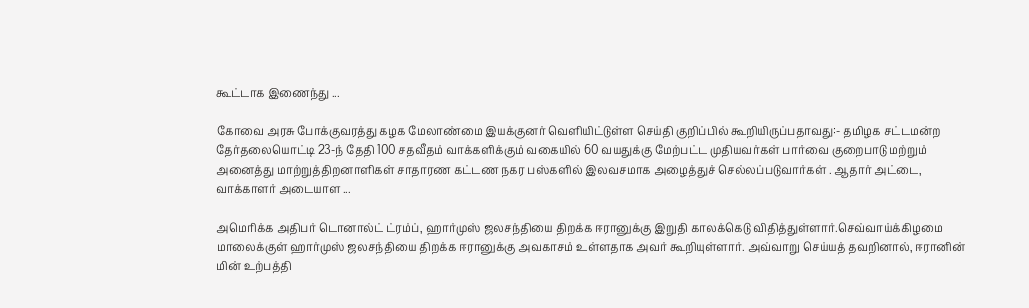கூட்டாக இணைந்து ...

கோவை அரசு போக்குவரத்து கழக மேலாண்மை இயக்குனர் வெளியிட்டுள்ள செய்தி குறிப்பில் கூறியிருப்பதாவது:- தமிழக சட்டமன்ற தேர்தலையொட்டி 23-ந் தேதி 100 சதவீதம் வாக்களிக்கும் வகையில் 60 வயதுக்கு மேற்பட்ட முதியவர்கள் பார்வை குறைபாடு மற்றும் அனைத்து மாற்றுத்திறனாளிகள் சாதாரண கட்டண நகர பஸ்களில் இலவசமாக அழைத்துச் செல்லப்படுவார்கள் . ஆதார் அட்டை, வாக்காளர் அடையாள ...

அமெரிக்க அதிபர் டொனால்ட் ட்ரம்ப், ஹார்முஸ் ஜலசந்தியை திறக்க ஈரானுக்கு இறுதி காலக்கெடு விதித்துள்ளார்.செவ்வாய்க்கிழமை மாலைக்குள் ஹார்முஸ் ஜலசந்தியை திறக்க ஈரானுக்கு அவகாசம் உள்ளதாக அவர் கூறியுள்ளார். அவ்வாறு செய்யத் தவறினால், ஈரானின் மின் உற்பத்தி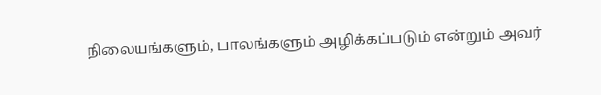நிலையங்களும், பாலங்களும் அழிக்கப்படும் என்றும் அவர்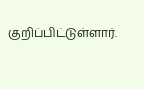குறிப்பிட்டுள்ளார்.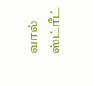வால் ஸ்ட்ரீட்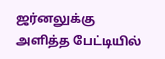ஜர்னலுக்கு அளித்த பேட்டியில்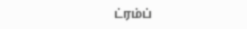ட்ரம்ப்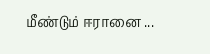மீண்டும் ஈரானை ...